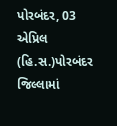પોરબંદર, 03 એપ્રિલ (હિ.સ.)પોરબંદર જિલ્લામાં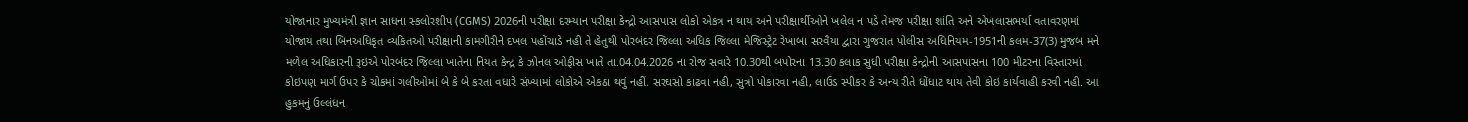યોજાનાર મુખ્યમંત્રી જ્ઞાન સાધના સ્કલોરશીપ (CGMS) 2026ની પરીક્ષા દરમ્યાન પરીક્ષા કેન્દ્રો આસપાસ લોકો એકત્ર ન થાય અને પરીક્ષાર્થીઓને ખલેલ ન પડે તેમજ પરીક્ષા શાંતિ અને એખલાસભર્યા વતાવરણમાં યોજાય તથા બિનઅધિકૃત વ્યકિતઓ પરીક્ષાની કામગીરીને દખલ પહોંચાડે નહી તે હેતુથી પોરબંદર જિલ્લા અધિક જિલ્લા મેજિસ્ટ્રેટ રેખાબા સરવૈયા દ્વારા ગુજરાત પોલીસ અધિનિયમ-1951ની કલમ-37(3) મુજબ મને મળેલ અધિકારની રૂઇએ પોરબંદર જિલ્લા ખાતેના નિયત કેન્દ્ર કે ઝોનલ ઓફીસ ખાતે તા.04.04.2026 ના રોજ સવારે 10.30થી બપોરના 13.30 કલાક સુધી પરીક્ષા કેન્દ્રોની આસપાસના 100 મીટરના વિસ્તારમાં કોઇપણ માર્ગ ઉપર કે ચોકમાં ગલીઓમાં બે કે બે કરતા વધારે સંખ્યામાં લોકોએ એકઠા થવું નહીં. સરઘસો કાઢવા નહી, સુત્રો પોકારવા નહી, લાઉડ સ્પીકર કે અન્ય રીતે ધોંધાટ થાય તેવી કોઇ કાર્યવાહી કરવી નહી. આ હુકમનું ઉલ્લંધન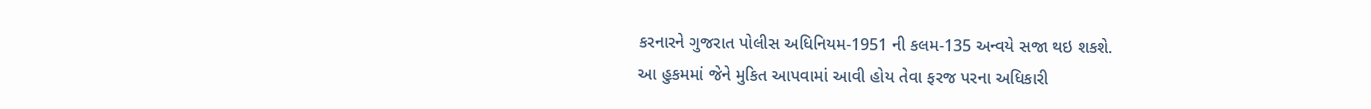કરનારને ગુજરાત પોલીસ અધિનિયમ-1951 ની કલમ-135 અન્વયે સજા થઇ શકશે.
આ હુકમમાં જેને મુકિત આપવામાં આવી હોય તેવા ફરજ પરના અધિકારી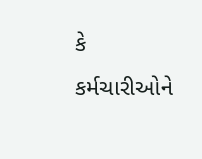કે કર્મચારીઓને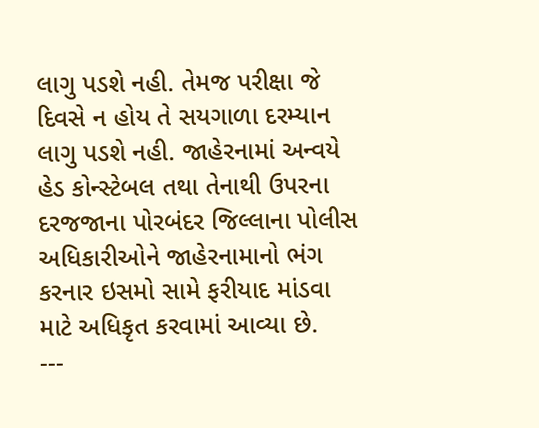લાગુ પડશે નહી. તેમજ પરીક્ષા જે દિવસે ન હોય તે સયગાળા દરમ્યાન લાગુ પડશે નહી. જાહેરનામાં અન્વયે હેડ કોન્સ્ટેબલ તથા તેનાથી ઉપરના દરજજાના પોરબંદર જિલ્લાના પોલીસ અધિકારીઓને જાહેરનામાનો ભંગ કરનાર ઇસમો સામે ફરીયાદ માંડવા માટે અધિકૃત કરવામાં આવ્યા છે.
---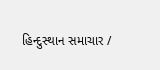હિન્દુસ્થાન સમાચાર /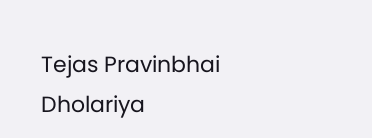Tejas Pravinbhai Dholariya